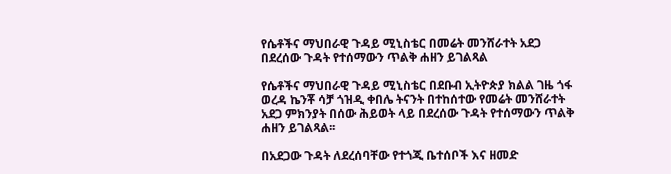የሴቶችና ማህበራዊ ጉዳይ ሚኒስቴር በመሬት መንሸራተት አደጋ በደረሰው ጉዳት የተሰማውን ጥልቅ ሐዘን ይገልጻል

የሴቶችና ማህበራዊ ጉዳይ ሚኒስቴር በደቡብ ኢትዮጵያ ክልል ገዜ ጎፋ ወረዳ ኬንቾ ሳቻ ጎዝዲ ቀበሌ ትናንት በተከሰተው የመሬት መንሸራተት አደጋ ምክንያት በሰው ሕይወት ላይ በደረሰው ጉዳት የተሰማውን ጥልቅ ሐዘን ይገልጻል፡፡

በአደጋው ጉዳት ለደረሰባቸው የተጎጂ ቤተሰቦች እና ዘመድ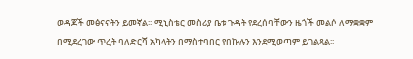ወዳጆች መፅናናትን ይመኛል፡፡ ሚኒስቴር መስሪያ ቤቱ ጉዳት የደረሰባቸውን ዜጎች መልሶ ለማቋቋም በሚደረገው ጥረት ባለድርሻ አካላትን በማስተባበር የበኩሉን እንደሚወጣም ይገልጻል፡፡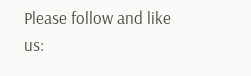Please follow and like us: